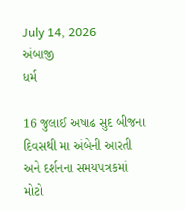July 14, 2026
અંબાજી
ધર્મ

16 જુલાઈ અષાઢ સુદ બીજના દિવસથી મા અંબેની આરતી અને દર્શનના સમયપત્રકમાં મોટો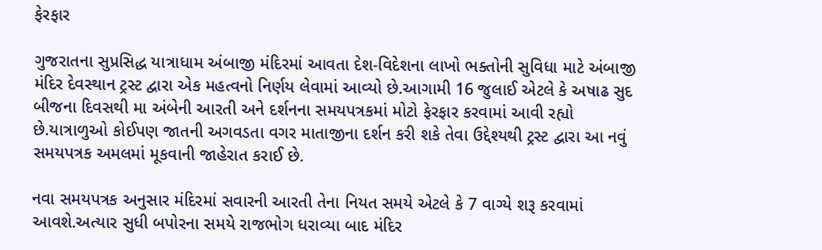ફેરફાર

ગુજરાતના સુપ્રસિદ્ધ યાત્રાધામ અંબાજી મંદિરમાં આવતા દેશ-વિદેશના લાખો ભક્તોની સુવિધા માટે અંબાજી મંદિર દેવસ્થાન ટ્રસ્ટ દ્વારા એક મહત્વનો નિર્ણય લેવામાં આવ્યો છે.આગામી 16 જુલાઈ એટલે કે અષાઢ સુદ બીજના દિવસથી મા અંબેની આરતી અને દર્શનના સમયપત્રકમાં મોટો ફેરફાર કરવામાં આવી રહ્યો છે.યાત્રાળુઓ કોઈપણ જાતની અગવડતા વગર માતાજીના દર્શન કરી શકે તેવા ઉદ્દેશ્યથી ટ્રસ્ટ દ્વારા આ નવું સમયપત્રક અમલમાં મૂકવાની જાહેરાત કરાઈ છે.

નવા સમયપત્રક અનુસાર મંદિરમાં સવારની આરતી તેના નિયત સમયે એટલે કે 7 વાગ્યે શરૂ કરવામાં આવશે.અત્યાર સુધી બપોરના સમયે રાજભોગ ધરાવ્યા બાદ મંદિર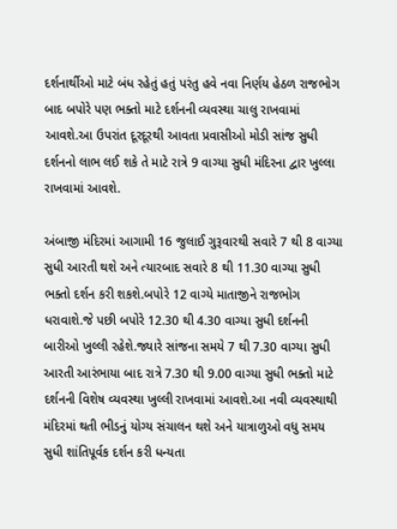દર્શનાર્થીઓ માટે બંધ રહેતું હતું પરંતુ હવે નવા નિર્ણય હેઠળ રાજભોગ બાદ બપોરે પણ ભક્તો માટે દર્શનની વ્યવસ્થા ચાલુ રાખવામાં આવશે.આ ઉપરાંત દૂરદૂરથી આવતા પ્રવાસીઓ મોડી સાંજ સુધી દર્શનનો લાભ લઈ શકે તે માટે રાત્રે 9 વાગ્યા સુધી મંદિરના દ્વાર ખુલ્લા રાખવામાં આવશે.

અંબાજી મંદિરમાં આગામી 16 જુલાઈ ગુરૂવારથી સવારે 7 થી 8 વાગ્યા સુધી આરતી થશે અને ત્યારબાદ સવારે 8 થી 11.30 વાગ્યા સુધી ભક્તો દર્શન કરી શકશે.બપોરે 12 વાગ્યે માતાજીને રાજભોગ ધરાવાશે.જે પછી બપોરે 12.30 થી 4.30 વાગ્યા સુધી દર્શનની બારીઓ ખુલ્લી રહેશે.જ્યારે સાંજના સમયે 7 થી 7.30 વાગ્યા સુધી આરતી આરંભાયા બાદ રાત્રે 7.30 થી 9.00 વાગ્યા સુધી ભક્તો માટે દર્શનની વિશેષ વ્યવસ્થા ખુલ્લી રાખવામાં આવશે.આ નવી વ્યવસ્થાથી મંદિરમાં થતી ભીડનું યોગ્ય સંચાલન થશે અને યાત્રાળુઓ વધુ સમય સુધી શાંતિપૂર્વક દર્શન કરી ધન્યતા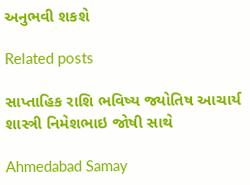અનુભવી શકશે

Related posts

સાપ્તાહિક રાશિ ભવિષ્ય જ્યોતિષ આચાર્ય શાસ્ત્રી નિમેશભાઇ જોષી સાથે

Ahmedabad Samay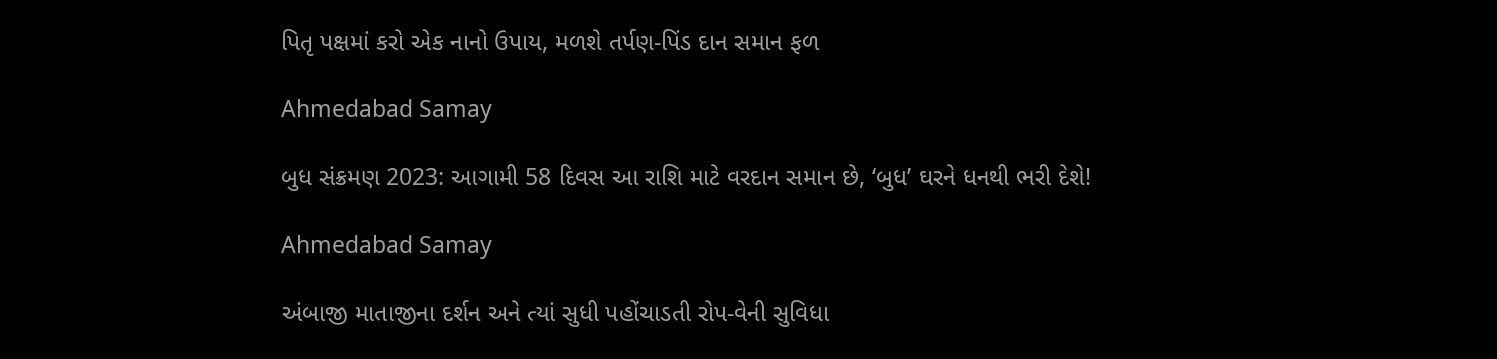પિતૃ પક્ષમાં કરો એક નાનો ઉપાય, મળશે તર્પણ-પિંડ દાન સમાન ફળ

Ahmedabad Samay

બુધ સંક્રમણ 2023: આગામી 58 દિવસ આ રાશિ માટે વરદાન સમાન છે, ‘બુધ’ ઘરને ધનથી ભરી દેશે!

Ahmedabad Samay

અંબાજી માતાજીના દર્શન અને ત્યાં સુધી પહોંચાડતી રોપ-વેની સુવિધા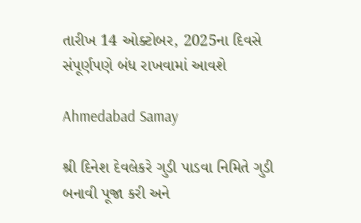તારીખ 14 ઓક્ટોબર, 2025ના દિવસે સંપૂર્ણપણે બંધ રાખવામાં આવશે

Ahmedabad Samay

શ્રી દિનેશ દેવલેકરે ગુડી પાડવા નિમિતે ગુડી બનાવી પૂજા કરી અને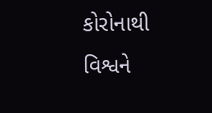કોરોનાથી વિશ્વને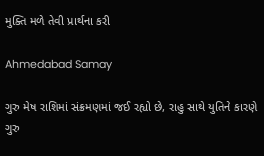મુક્તિ મળે તેવી પ્રાર્થના કરી

Ahmedabad Samay

ગુરુ મેષ રાશિમાં સંક્રમણમાં જઈ રહ્યો છે, રાહુ સાથે યુતિને કારણે ગુરુ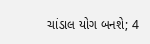ચાંડાલ યોગ બનશે; 4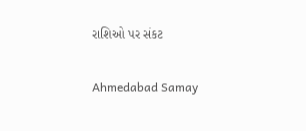રાશિઓ પર સંકટ

Ahmedabad Samay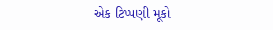એક ટિપ્પણી મૂકો